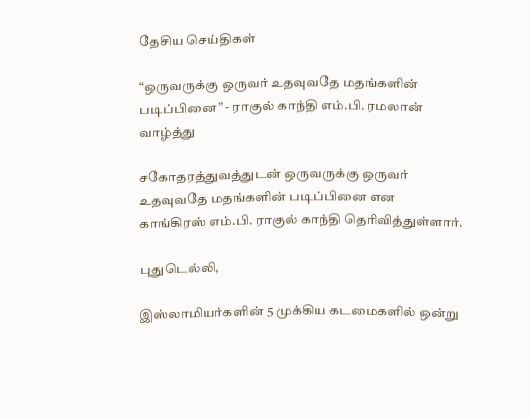தேசிய செய்திகள்

“ஒருவருக்கு ஒருவர் உதவுவதே மதங்களின் படிப்பினை” - ராகுல் காந்தி எம்.பி. ரமலான் வாழ்த்து

சகோதரத்துவத்துடன் ஒருவருக்கு ஒருவர் உதவுவதே மதங்களின் படிப்பினை என காங்கிரஸ் எம்.பி. ராகுல் காந்தி தெரிவித்துள்ளார்.

புதுடெல்லி,

இஸ்லாமியர்களின் 5 முக்கிய கடமைகளில் ஒன்று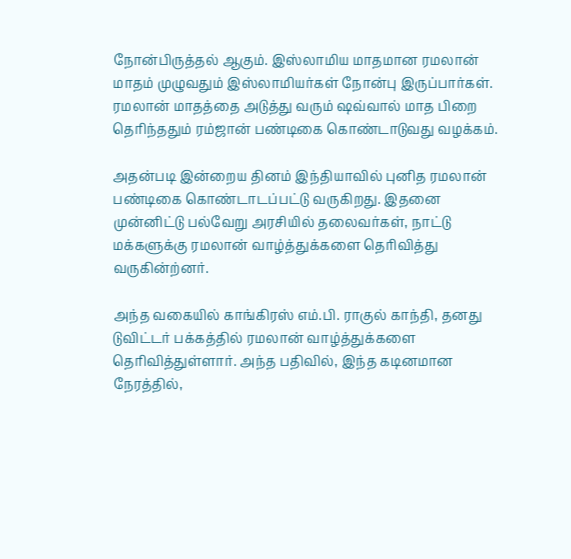நோன்பிருத்தல் ஆகும். இஸ்லாமிய மாதமான ரமலான் மாதம் முழுவதும் இஸ்லாமியர்கள் நோன்பு இருப்பார்கள். ரமலான் மாதத்தை அடுத்து வரும் ஷவ்வால் மாத பிறை தெரிந்ததும் ரம்ஜான் பண்டிகை கொண்டாடுவது வழக்கம்.

அதன்படி இன்றைய தினம் இந்தியாவில் புனித ரமலான் பண்டிகை கொண்டாடப்பட்டு வருகிறது. இதனை முன்னிட்டு பல்வேறு அரசியில் தலைவர்கள், நாட்டு மக்களுக்கு ரமலான் வாழ்த்துக்களை தெரிவித்து வருகின்ற்னர்.

அந்த வகையில் காங்கிரஸ் எம்.பி. ராகுல் காந்தி, தனது டுவிட்டர் பக்கத்தில் ரமலான் வாழ்த்துக்களை தெரிவித்துள்ளார். அந்த பதிவில், இந்த கடினமான நேரத்தில்,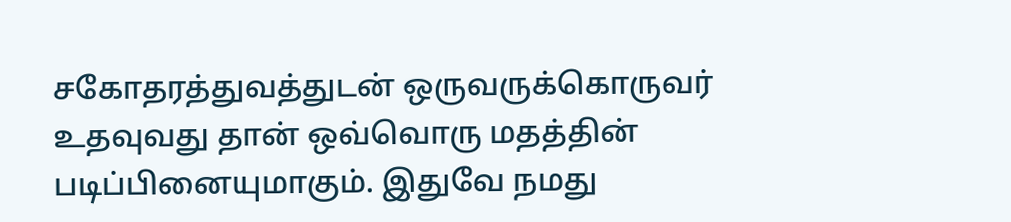சகோதரத்துவத்துடன் ஒருவருக்கொருவர் உதவுவது தான் ஒவ்வொரு மதத்தின் படிப்பினையுமாகும். இதுவே நமது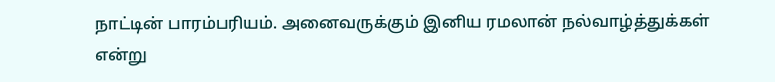நாட்டின் பாரம்பரியம். அனைவருக்கும் இனிய ரமலான் நல்வாழ்த்துக்கள் என்று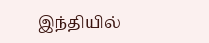இந்தியில்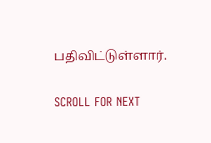பதிவிட்டுள்ளார்.

SCROLL FOR NEXT